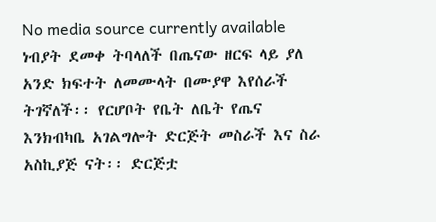No media source currently available
ነብያት ደመቀ ትባላለች በጤናው ዘርፍ ላይ ያለ አንድ ክፍተት ለመሙላት በሙያዋ እየሰራች ትገኛለች፡፡ የርሆቦት የቤት ለቤት የጤና እንክብካቤ አገልግሎት ድርጅት መስራች እና ስራ አስኪያጅ ናት፡፡ ድርጅቷ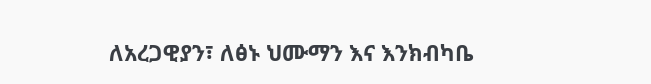ለአረጋዊያን፣ ለፅኑ ህሙማን እና እንክብካቤ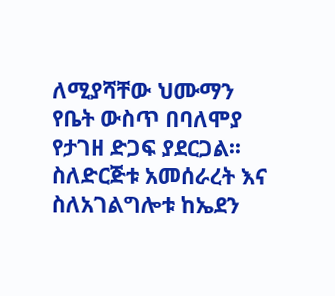ለሚያሻቸው ህሙማን የቤት ውስጥ በባለሞያ የታገዘ ድጋፍ ያደርጋል፡፡ ስለድርጅቱ አመሰራረት እና ስለአገልግሎቱ ከኤደን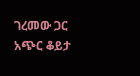ገረመው ጋር አጭር ቆይታ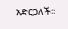አድርጋለች፡፡